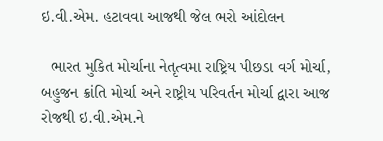ઇ.વી.એમ. હટાવવા આજથી જેલ ભરો આંદોલન

  ભારત મુકિત મોર્ચાના નેતૃત્વમા રાષ્ટ્રિય પીછડા વર્ગ મોર્ચા, બહુજન ક્રાંતિ મોર્ચા અને રાષ્ટ્રીય પરિવર્તન મોર્ચા દ્વારા આજ રોજથી ઇ.વી.એમ.ને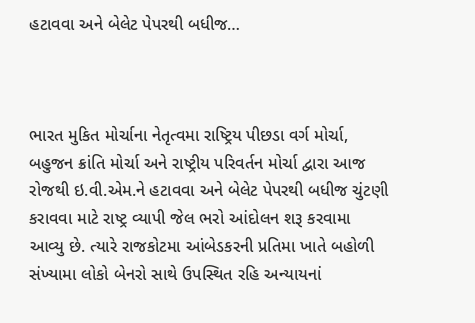હટાવવા અને બેલેટ પેપરથી બધીજ…



ભારત મુકિત મોર્ચાના નેતૃત્વમા રાષ્ટ્રિય પીછડા વર્ગ મોર્ચા, બહુજન ક્રાંતિ મોર્ચા અને રાષ્ટ્રીય પરિવર્તન મોર્ચા દ્વારા આજ રોજથી ઇ.વી.એમ.ને હટાવવા અને બેલેટ પેપરથી બધીજ ચુંટણી કરાવવા માટે રાષ્ટ્ર વ્યાપી જેલ ભરો આંદોલન શરૂ કરવામા આવ્યુ છે. ત્યારે રાજકોટમા આંબેડકરની પ્રતિમા ખાતે બહોળી સંખ્યામા લોકો બેનરો સાથે ઉપસ્થિત રહિ અન્યાયનાં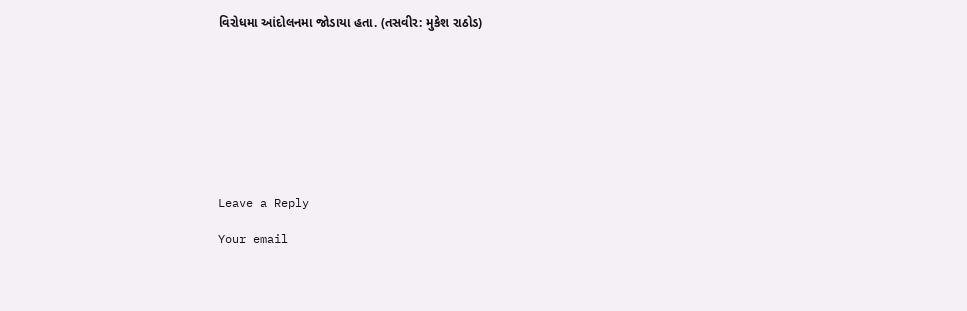વિરોધમા આંદોલનમા જોડાયા હતા. (તસવીર: મુકેશ રાઠોડ)









Leave a Reply

Your email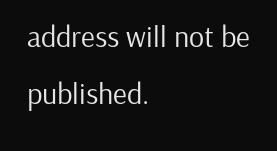address will not be published.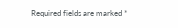Required fields are marked *